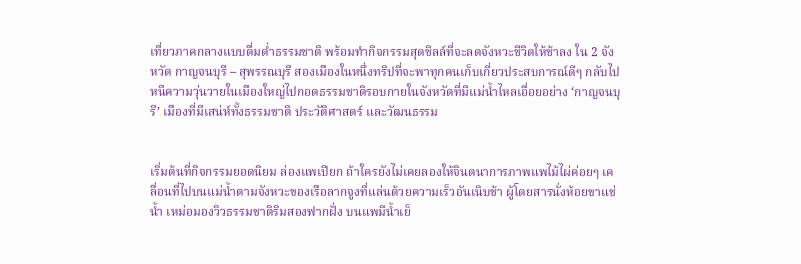เที่ยวภาคกลางแบบดื่มด่ำธรรมชาติ พร้อมทำกิจกรรมสุดชิลล์ที่จะลดจังหวะชีวิตให้ช้าลง ใน 2 จังหวัด กาญจนบุรี – สุพรรณบุรี สองเมืองในหนึ่งทริปที่จะพาทุกคนเก็บเกี่ยวประสบการณ์ดีๆ กลับไป
หนีความวุ่นวายในเมืองใหญ่ไปกอดธรรมชาติรอบกายในจังหวัดที่มีแม่น้ำไหลเอื่อยอย่าง ‘กาญจนบุรี’ เมืองที่มีเสน่ห์ทั้งธรรมชาติ ประวัติศาสตร์ และวัฒนธรรม


เริ่มต้นที่กิจกรรมยอดนิยม ล่องแพเปียก ถ้าใครยังไม่เคยลองให้จินตนาการภาพแพไม้ไผ่ค่อยๆ เคลื่อนที่ไปบนแม่น้ำตามจังหวะของเรือลากจูงที่แล่นด้วยความเร็วอันเนิบช้า ผู้โดยสารนั่งห้อยขาแช่น้ำ เหม่อมองวิวธรรมชาติริมสองฟากฝั่ง บนแพมีน้ำเย็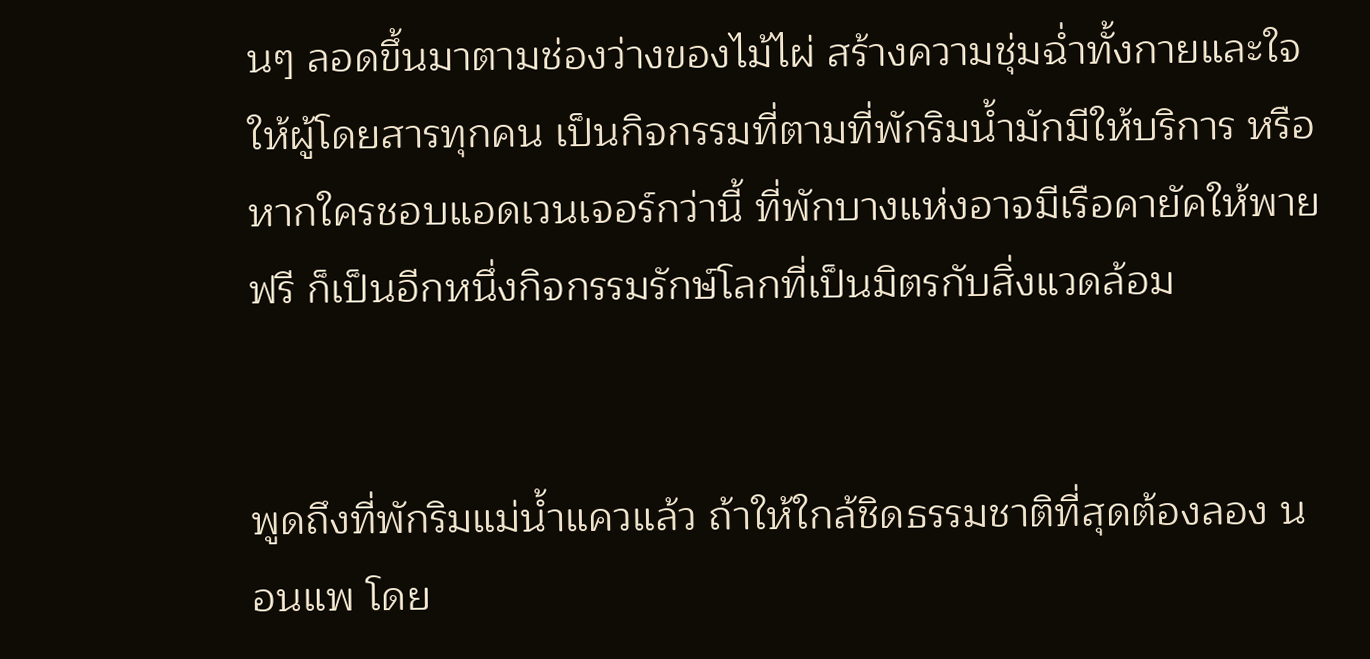นๆ ลอดขึ้นมาตามช่องว่างของไม้ไผ่ สร้างความชุ่มฉ่ำทั้งกายและใจให้ผู้โดยสารทุกคน เป็นกิจกรรมที่ตามที่พักริมน้ำมักมีให้บริการ หรือหากใครชอบแอดเวนเจอร์กว่านี้ ที่พักบางแห่งอาจมีเรือคายัคให้พายฟรี ก็เป็นอีกหนึ่งกิจกรรมรักษ์โลกที่เป็นมิตรกับสิ่งแวดล้อม


พูดถึงที่พักริมแม่น้ำแควแล้ว ถ้าให้ใกล้ชิดธรรมชาติที่สุดต้องลอง นอนแพ โดย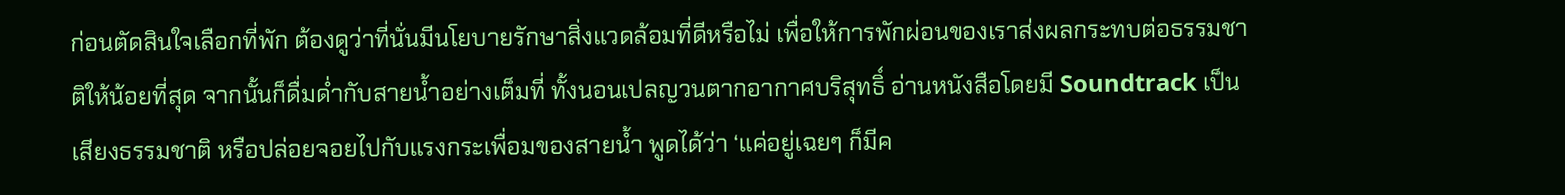ก่อนตัดสินใจเลือกที่พัก ต้องดูว่าที่นั่นมีนโยบายรักษาสิ่งแวดล้อมที่ดีหรือไม่ เพื่อให้การพักผ่อนของเราส่งผลกระทบต่อธรรมชาติให้น้อยที่สุด จากนั้นก็ดื่มด่ำกับสายน้ำอย่างเต็มที่ ทั้งนอนเปลญวนตากอากาศบริสุทธิ์ อ่านหนังสือโดยมี Soundtrack เป็นเสียงธรรมชาติ หรือปล่อยจอยไปกับแรงกระเพื่อมของสายน้ำ พูดได้ว่า ‘แค่อยู่เฉยๆ ก็มีค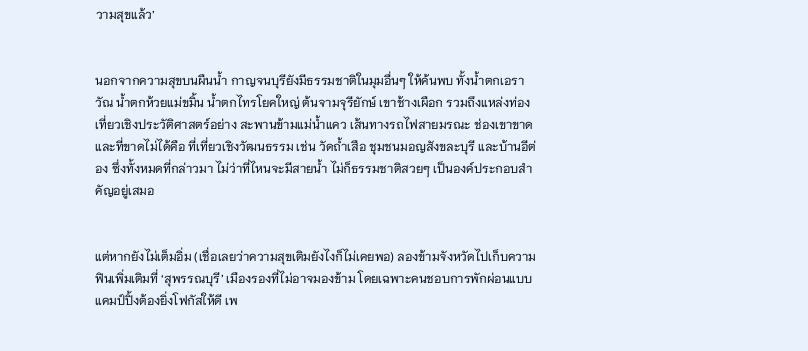วามสุขแล้ว’


นอกจากความสุขบนผืนน้ำ กาญจนบุรียังมีธรรมชาติในมุมอื่นๆ ให้ค้นพบ ทั้งน้ำตกเอราวัณ น้ำตกห้วยแม่ขมิ้น น้ำตกไทรโยคใหญ่ ต้นจามจุรียักษ์ เขาช้างเผือก รวมถึงแหล่งท่องเที่ยวเชิงประวัติศาสตร์อย่าง สะพานข้ามแม่น้ำแคว เส้นทางรถไฟสายมรณะ ช่องเขาขาด และที่ขาดไม่ได้คือ ที่เที่ยวเชิงวัฒนธรรม เช่น วัดถ้ำเสือ ชุมชนมอญสังขละบุรี และบ้านอีต่อง ซึ่งทั้งหมดที่กล่าวมา ไม่ว่าที่ไหนจะมีสายน้ำ ไม่ก็ธรรมชาติสวยๆ เป็นองค์ประกอบสำคัญอยู่เสมอ


แต่หากยังไม่เต็มอิ่ม (เชื่อเลยว่าความสุขเติมยังไงก็ไม่เคยพอ) ลองข้ามจังหวัดไปเก็บความฟินเพิ่มเติมที่ ‘สุพรรณบุรี’ เมืองรองที่ไม่อาจมองข้าม โดยเฉพาะคนชอบการพักผ่อนแบบแคมป์ปิ้งต้องยิ่งโฟกัสให้ดี เพ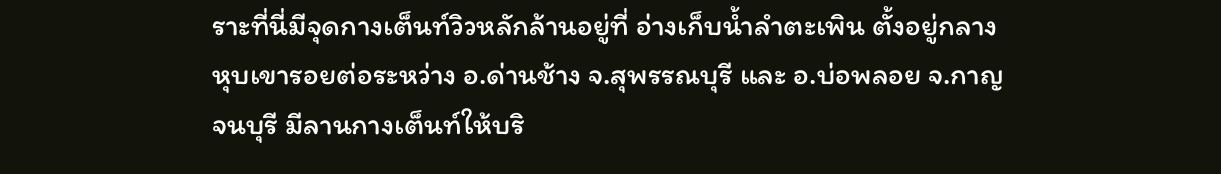ราะที่นี่มีจุดกางเต็นท์วิวหลักล้านอยู่ที่ อ่างเก็บน้ำลำตะเพิน ตั้งอยู่กลางหุบเขารอยต่อระหว่าง อ.ด่านช้าง จ.สุพรรณบุรี และ อ.บ่อพลอย จ.กาญจนบุรี มีลานกางเต็นท์ให้บริ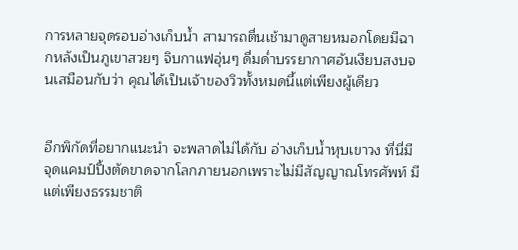การหลายจุดรอบอ่างเก็บน้ำ สามารถตื่นเช้ามาดูสายหมอกโดยมีฉากหลังเป็นภูเขาสวยๆ จิบกาแฟอุ่นๆ ดื่มด่ำบรรยากาศอันเงียบสงบจนเสมือนกับว่า คุณได้เป็นเจ้าของวิวทั้งหมดนี้แต่เพียงผู้เดียว


อีกพิกัดที่อยากแนะนำ จะพลาดไม่ได้กับ อ่างเก็บน้ำหุบเขาวง ที่นี่มีจุดแคมป์ปิ้งตัดขาดจากโลกภายนอกเพราะไม่มีสัญญาณโทรศัพท์ มีแต่เพียงธรรมชาติ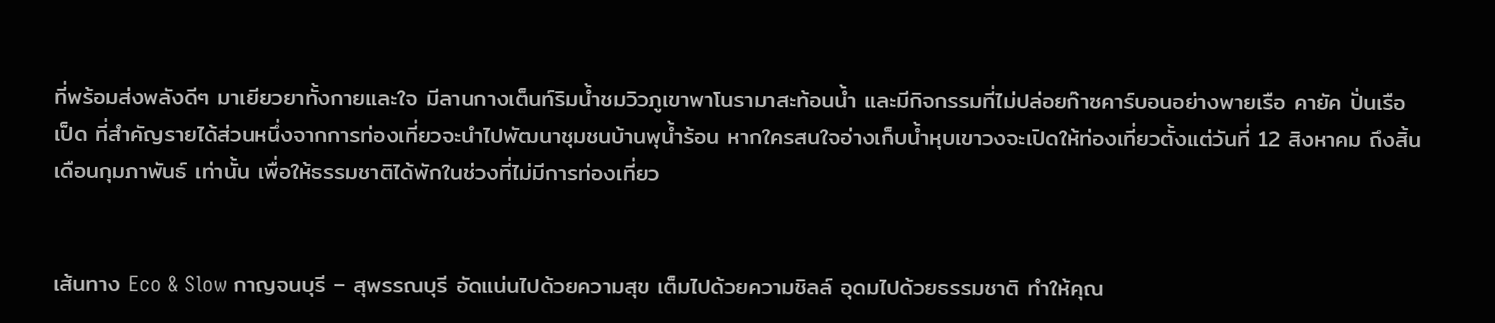ที่พร้อมส่งพลังดีๆ มาเยียวยาทั้งกายและใจ มีลานกางเต็นท์ริมน้ำชมวิวภูเขาพาโนรามาสะท้อนน้ำ และมีกิจกรรมที่ไม่ปล่อยก๊าซคาร์บอนอย่างพายเรือ คายัค ปั่นเรือเป็ด ที่สำคัญรายได้ส่วนหนึ่งจากการท่องเที่ยวจะนำไปพัฒนาชุมชนบ้านพุน้ำร้อน หากใครสนใจอ่างเก็บน้ำหุบเขาวงจะเปิดให้ท่องเที่ยวตั้งแต่วันที่ 12 สิงหาคม ถึงสิ้นเดือนกุมภาพันธ์ เท่านั้น เพื่อให้ธรรมชาติได้พักในช่วงที่ไม่มีการท่องเที่ยว


เส้นทาง Eco & Slow กาญจนบุรี – สุพรรณบุรี อัดแน่นไปด้วยความสุข เต็มไปด้วยความชิลล์ อุดมไปด้วยธรรมชาติ ทำให้คุณ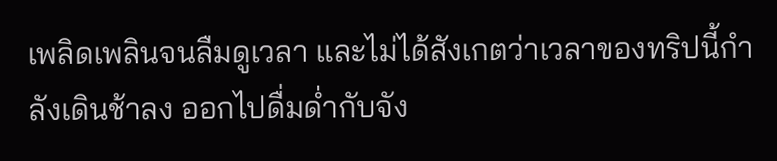เพลิดเพลินจนลืมดูเวลา และไม่ได้สังเกตว่าเวลาของทริปนี้กำลังเดินช้าลง ออกไปดื่มด่ำกับจัง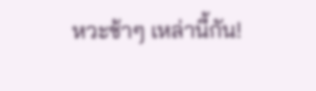หวะช้าๆ เหล่านี้กัน!